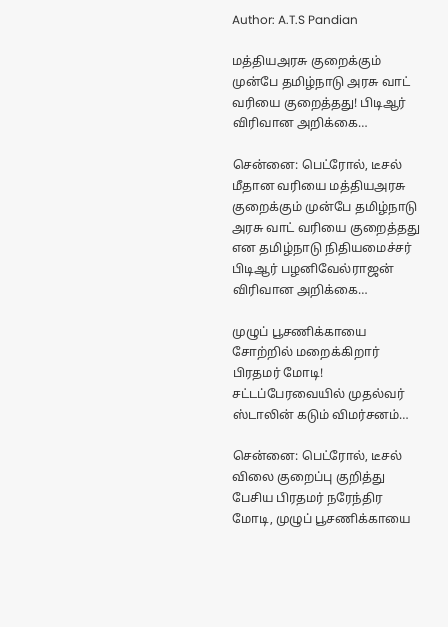Author: A.T.S Pandian

மத்தியஅரசு குறைக்கும் முன்பே தமிழ்நாடு அரசு வாட் வரியை குறைத்தது! பிடிஆர் விரிவான அறிக்கை…

சென்னை: பெட்ரோல், டீசல் மீதான வரியை மத்தியஅரசு குறைக்கும் முன்பே தமிழ்நாடு அரசு வாட் வரியை குறைத்தது என தமிழ்நாடு நிதியமைச்சர் பிடிஆர் பழனிவேல்ராஜன் விரிவான அறிக்கை…

முழுப் பூசணிக்காயை சோற்றில் மறைக்கிறார் பிரதமர் மோடி! சட்டப்பேரவையில் முதல்வர் ஸ்டாலின் கடும் விமர்சனம்…

சென்னை: பெட்ரோல், டீசல் விலை குறைப்பு குறித்து பேசிய பிரதமர் நரேந்திர மோடி, முழுப் பூசணிக்காயை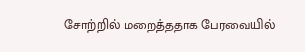சோற்றில் மறைத்ததாக பேரவையில்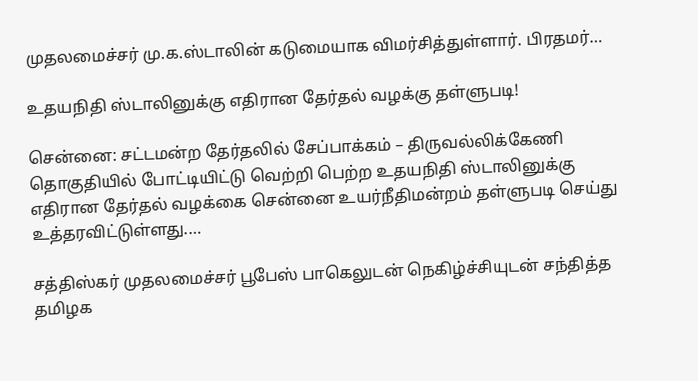முதலமைச்சர் மு.க.ஸ்டாலின் கடுமையாக விமர்சித்துள்ளார். பிரதமர்…

உதயநிதி ஸ்டாலினுக்கு எதிரான தேர்தல் வழக்கு தள்ளுபடி!

சென்னை: சட்டமன்ற தேர்தலில் சேப்பாக்கம் – திருவல்லிக்கேணி தொகுதியில் போட்டியிட்டு வெற்றி பெற்ற உதயநிதி ஸ்டாலினுக்கு எதிரான தேர்தல் வழக்கை சென்னை உயர்நீதிமன்றம் தள்ளுபடி செய்து உத்தரவிட்டுள்ளது.…

சத்திஸ்கர் முதலமைச்சர் பூபேஸ் பாகெலுடன் நெகிழ்ச்சியுடன் சந்தித்த தமிழக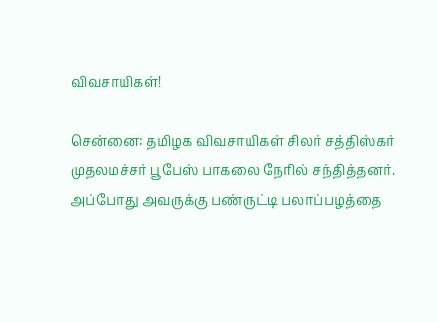விவசாயிகள்!

சென்னை: தமிழக விவசாயிகள் சிலர் சத்திஸ்கர் முதலமச்சர் பூபேஸ் பாகலை நேரில் சந்தித்தனர். அப்போது அவருக்கு பண்ருட்டி பலாப்பழத்தை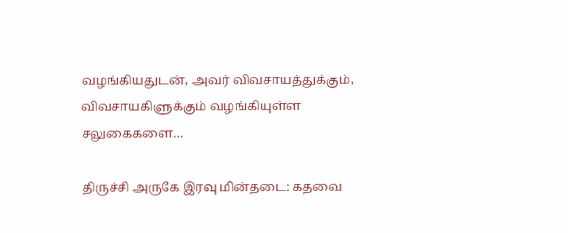வழங்கியதுடன், அவர் விவசாயத்துக்கும், விவசாயகிளுக்கும் வழங்கியுள்ள சலுகைகளை…

திருச்சி அருகே இரவு மின்தடை: கதவை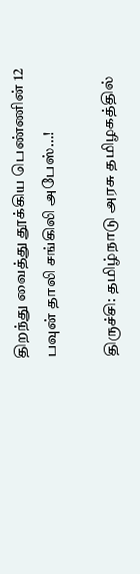திறந்து வைத்து தூக்கிய பெண்ணின் 12 பவுன் தாலி சங்கிலி அபேஸ்…!

திருச்சி: தமிழ்நாடு அரசு தமிழகத்தில்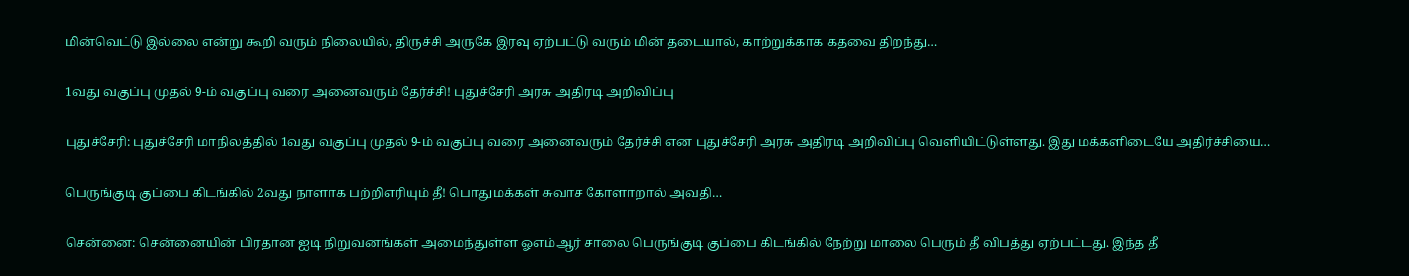மின்வெட்டு இல்லை என்று கூறி வரும் நிலையில், திருச்சி அருகே இரவு ஏற்பட்டு வரும் மின் தடையால், காற்றுக்காக கதவை திறந்து…

1வது வகுப்பு முதல் 9-ம் வகுப்பு வரை அனைவரும் தேர்ச்சி! புதுச்சேரி அரசு அதிரடி அறிவிப்பு

புதுச்சேரி: புதுச்சேரி மாநிலத்தில் 1வது வகுப்பு முதல் 9-ம் வகுப்பு வரை அனைவரும் தேர்ச்சி என புதுச்சேரி அரசு அதிரடி அறிவிப்பு வெளியிட்டுள்ளது. இது மக்களிடையே அதிர்ச்சியை…

பெருங்குடி குப்பை கிடங்கில் 2வது நாளாக பற்றிஎரியும் தீ! பொதுமக்கள் சுவாச கோளாறால் அவதி…

சென்னை: சென்னையின் பிரதான ஐடி நிறுவனங்கள் அமைந்துள்ள ஓஎம்ஆர் சாலை பெருங்குடி குப்பை கிடங்கில் நேற்று மாலை பெரும் தீ விபத்து ஏற்பட்டது. இந்த தீ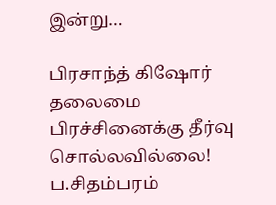இன்று…

பிரசாந்த் கிஷோர் தலைமை பிரச்சினைக்கு தீர்வு சொல்லவில்லை! ப.சிதம்பரம்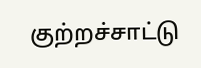குற்றச்சாட்டு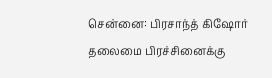சென்னை: பிரசாந்த் கிஷோர் தலைமை பிரச்சினைக்கு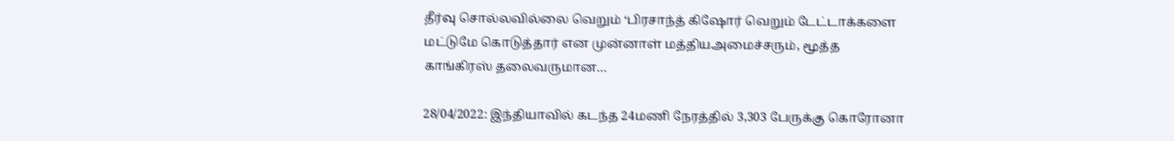தீர்வு சொல்லவில்லை வெறும் ‘பிரசாந்த் கிஷோர் வெறும் டேட்டாக்களை மட்டுமே கொடுத்தார் என முன்னாள் மத்தியஅமைச்சரும், மூத்த காங்கிரஸ் தலைவருமான…

28/04/2022: இந்தியாவில் கடந்த 24மணி நேரத்தில் 3,303 பேருக்கு கொரோனா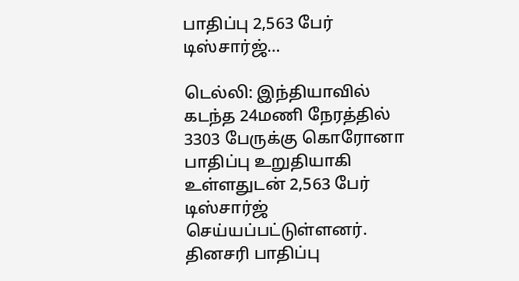பாதிப்பு 2,563 பேர் டிஸ்சார்ஜ்…

டெல்லி: இந்தியாவில் கடந்த 24மணி நேரத்தில் 3303 பேருக்கு கொரோனா பாதிப்பு உறுதியாகி உள்ளதுடன் 2,563 பேர் டிஸ்சார்ஜ் செய்யப்பட்டுள்ளனர். தினசரி பாதிப்பு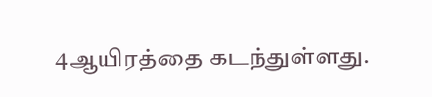4ஆயிரத்தை கடந்துள்ளது.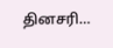தினசரி…